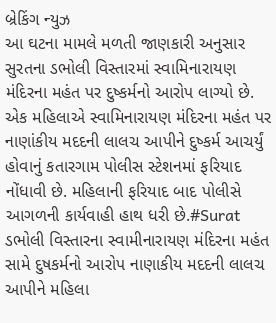બ્રેકિંગ ન્યુઝ
આ ઘટના મામલે મળતી જાણકારી અનુસાર સુરતના ડભોલી વિસ્તારમાં સ્વામિનારાયણ મંદિરના મહંત પર દુષ્કર્મનો આરોપ લાગ્યો છે. એક મહિલાએ સ્વામિનારાયણ મંદિરના મહંત પર નાણાંકીય મદદની લાલચ આપીને દુષ્કર્મ આચર્યું હોવાનું કતારગામ પોલીસ સ્ટેશનમાં ફરિયાદ નોંધાવી છે. મહિલાની ફરિયાદ બાદ પોલીસે આગળની કાર્યવાહી હાથ ધરી છે.#Surat ડભોલી વિસ્તારના સ્વામીનારાયણ મંદિરના મહંત સામે દુષકર્મનો આરોપ નાણાકીય મદદની લાલચ આપીને મહિલા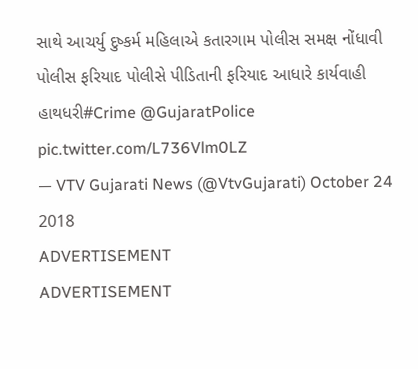સાથે આચર્યુ દુષ્કર્મ મહિલાએ કતારગામ પોલીસ સમક્ષ નોંધાવી પોલીસ ફરિયાદ પોલીસે પીડિતાની ફરિયાદ આધારે કાર્યવાહી હાથધરી#Crime @GujaratPolice pic.twitter.com/L736Vlm0LZ
— VTV Gujarati News (@VtvGujarati) October 24 2018
ADVERTISEMENT
ADVERTISEMENT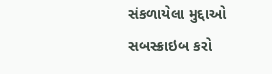સંકળાયેલા મુદ્દાઓ
સબસ્ક્રાઇબ કરો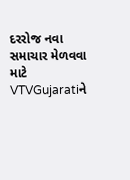દરરોજ નવા સમાચાર મેળવવા માટે VTVGujaratiને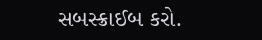સબસ્ક્રાઈબ કરો.